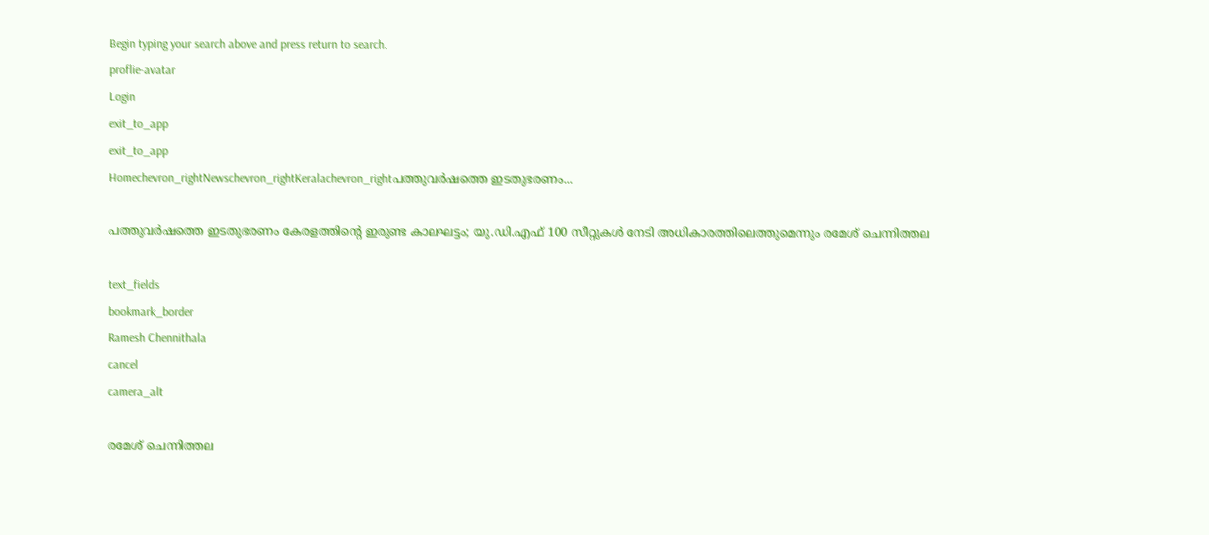Begin typing your search above and press return to search.
proflie-avatar
Login
exit_to_app
exit_to_app
Homechevron_rightNewschevron_rightKeralachevron_rightപത്തുവർഷത്തെ ഇടതുഭരണം...

പത്തുവർഷത്തെ ഇടതുഭരണം കേരളത്തിന്‍റെ ഇരുണ്ട കാലഘട്ടം; യു.ഡി.എഫ് 100 സീറ്റുകൾ നേടി അധികാരത്തിലെത്തുമെന്നും രമേശ് ചെന്നിത്തല

text_fields
bookmark_border
Ramesh Chennithala
cancel
camera_alt

രമേശ് ചെന്നിത്തല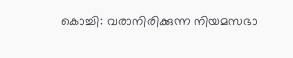കൊച്ചി: വരാനിരിക്കുന്ന നിയമസഭാ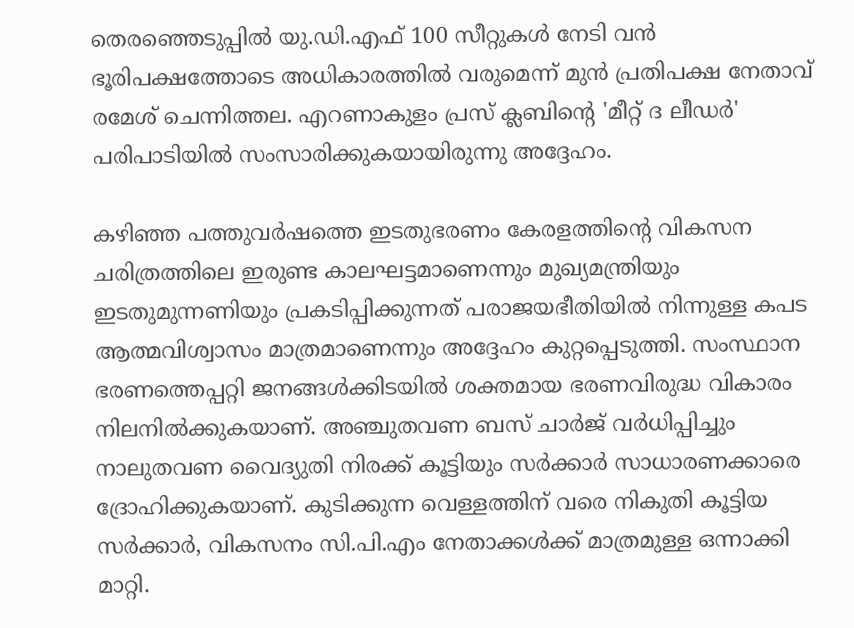തെരഞ്ഞെടുപ്പിൽ യു.ഡി.എഫ് 100 സീറ്റുകൾ നേടി വൻ ഭൂരിപക്ഷത്തോടെ അധികാരത്തിൽ വരുമെന്ന് മുൻ പ്രതിപക്ഷ നേതാവ് രമേശ് ചെന്നിത്തല. എറണാകുളം പ്രസ് ക്ലബിന്റെ 'മീറ്റ് ദ ലീഡർ' പരിപാടിയിൽ സംസാരിക്കുകയായിരുന്നു അദ്ദേഹം.

കഴിഞ്ഞ പത്തുവർഷത്തെ ഇടതുഭരണം കേരളത്തിന്റെ വികസന ചരിത്രത്തിലെ ഇരുണ്ട കാലഘട്ടമാണെന്നും മുഖ്യമന്ത്രിയും ഇടതുമുന്നണിയും പ്രകടിപ്പിക്കുന്നത് പരാജയഭീതിയിൽ നിന്നുള്ള കപട ആത്മവിശ്വാസം മാത്രമാണെന്നും അദ്ദേഹം കുറ്റപ്പെടുത്തി. സംസ്ഥാന ഭരണത്തെപ്പറ്റി ജനങ്ങൾക്കിടയിൽ ശക്തമായ ഭരണവിരുദ്ധ വികാരം നിലനിൽക്കുകയാണ്. അഞ്ചുതവണ ബസ് ചാർജ് വർധിപ്പിച്ചും നാലുതവണ വൈദ്യുതി നിരക്ക് കൂട്ടിയും സർക്കാർ സാധാരണക്കാരെ ദ്രോഹിക്കുകയാണ്. കുടിക്കുന്ന വെള്ളത്തിന് വരെ നികുതി കൂട്ടിയ സർക്കാർ, വികസനം സി.പി.എം നേതാക്കൾക്ക് മാത്രമുള്ള ഒന്നാക്കി മാറ്റി.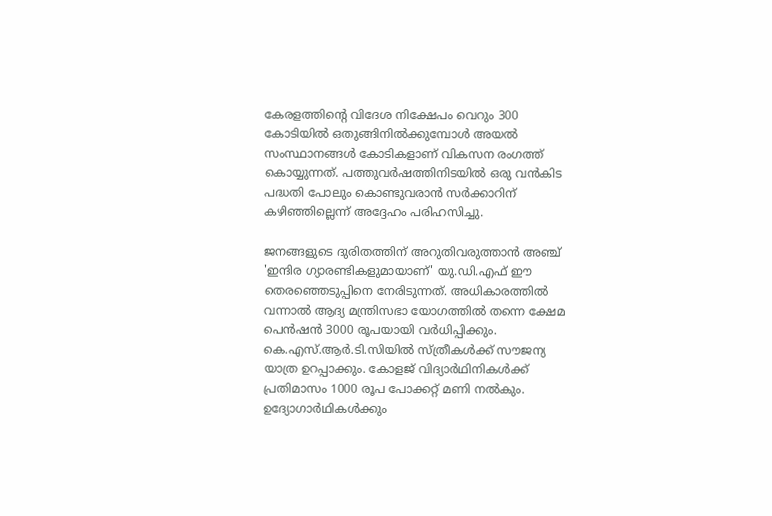കേരളത്തിന്റെ വിദേശ നിക്ഷേപം വെറും 300 കോടിയിൽ ഒതുങ്ങിനിൽക്കുമ്പോൾ അയൽ സംസ്ഥാനങ്ങൾ കോടികളാണ് വികസന രംഗത്ത് കൊയ്യുന്നത്. പത്തുവർഷത്തിനിടയിൽ ഒരു വൻകിട പദ്ധതി പോലും കൊണ്ടുവരാൻ സർക്കാറിന് കഴിഞ്ഞില്ലെന്ന് അദ്ദേഹം പരിഹസിച്ചു.

ജനങ്ങളുടെ ദുരിതത്തിന് അറുതിവരുത്താൻ അഞ്ച് 'ഇന്ദിര ഗ്യാരണ്ടികളുമായാണ്' യു.ഡി.എഫ് ഈ തെരഞ്ഞെടുപ്പിനെ നേരിടുന്നത്. അധികാരത്തിൽ വന്നാൽ ആദ്യ മന്ത്രിസഭാ യോഗത്തിൽ തന്നെ ക്ഷേമ പെൻഷൻ 3000 രൂപയായി വർധിപ്പിക്കും. കെ.എസ്.ആർ.ടി.സിയിൽ സ്ത്രീകൾക്ക് സൗജന്യ യാത്ര ഉറപ്പാക്കും. കോളജ് വിദ്യാർഥിനികൾക്ക് പ്രതിമാസം 1000 രൂപ പോക്കറ്റ് മണി നൽകും. ഉദ്യോഗാർഥികൾക്കും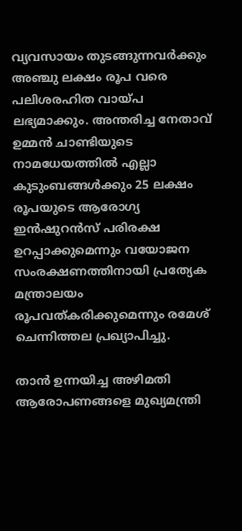വ്യവസായം തുടങ്ങുന്നവർക്കും അഞ്ചു ലക്ഷം രൂപ വരെ പലിശരഹിത വായ്പ ലഭ്യമാക്കും. അന്തരിച്ച നേതാവ് ഉമ്മൻ ചാണ്ടിയുടെ നാമധേയത്തിൽ എല്ലാ കുടുംബങ്ങൾക്കും 25 ലക്ഷം രൂപയുടെ ആരോഗ്യ ഇൻഷുറൻസ് പരിരക്ഷ ഉറപ്പാക്കുമെന്നും വയോജന സംരക്ഷണത്തിനായി പ്രത്യേക മന്ത്രാലയം രൂപവത്കരിക്കുമെന്നും രമേശ് ചെന്നിത്തല പ്രഖ്യാപിച്ചു.

താൻ ഉന്നയിച്ച അഴിമതി ആരോപണങ്ങളെ മുഖ്യമന്ത്രി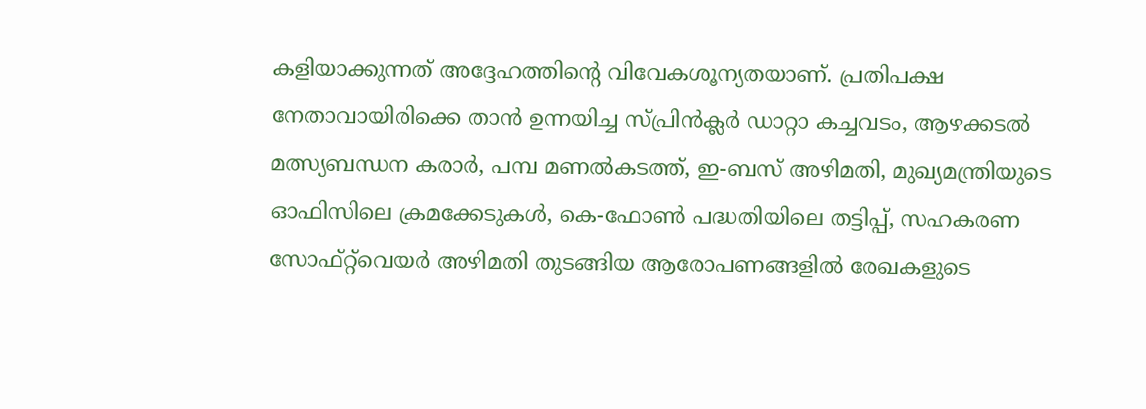കളിയാക്കുന്നത് അദ്ദേഹത്തിന്റെ വിവേകശൂന്യതയാണ്. പ്രതിപക്ഷ നേതാവായിരിക്കെ താൻ ഉന്നയിച്ച സ്പ്രിൻക്ലർ ഡാറ്റാ കച്ചവടം, ആഴക്കടൽ മത്സ്യബന്ധന കരാർ, പമ്പ മണൽകടത്ത്, ഇ-ബസ് അഴിമതി, മുഖ്യമന്ത്രിയുടെ ഓഫിസിലെ ക്രമക്കേടുകൾ, കെ-ഫോൺ പദ്ധതിയിലെ തട്ടിപ്പ്, സഹകരണ സോഫ്റ്റ്‌വെയർ അഴിമതി തുടങ്ങിയ ആരോപണങ്ങളിൽ രേഖകളുടെ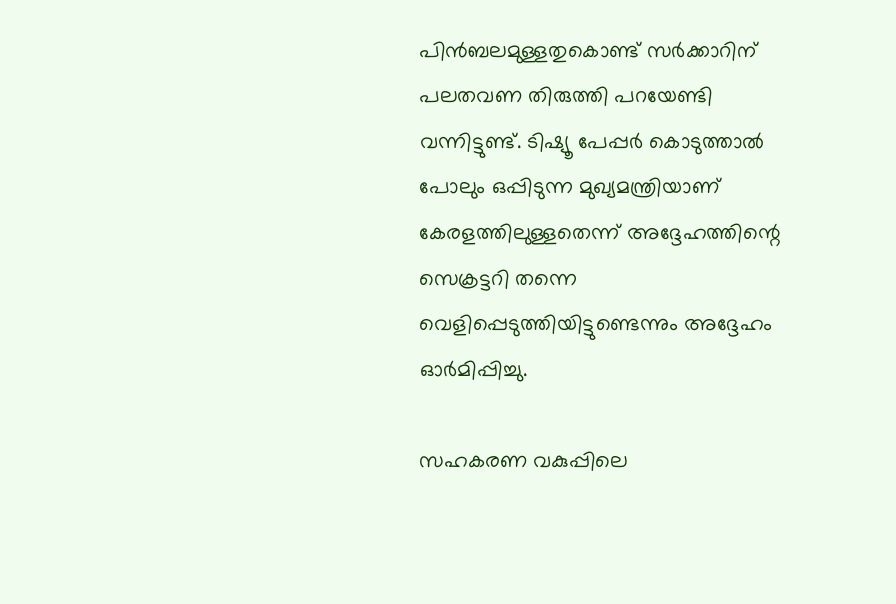പിൻബലമുള്ളതുകൊണ്ട് സർക്കാറിന് പലതവണ തിരുത്തി പറയേണ്ടി വന്നിട്ടുണ്ട്. ടിഷ്യൂ പേപ്പർ കൊടുത്താൽ പോലും ഒപ്പിടുന്ന മുഖ്യമന്ത്രിയാണ് കേരളത്തിലുള്ളതെന്ന് അദ്ദേഹത്തിന്റെ സെക്രട്ടറി തന്നെ വെളിപ്പെടുത്തിയിട്ടുണ്ടെന്നും അദ്ദേഹം ഓർമിപ്പിച്ചു.

സഹകരണ വകുപ്പിലെ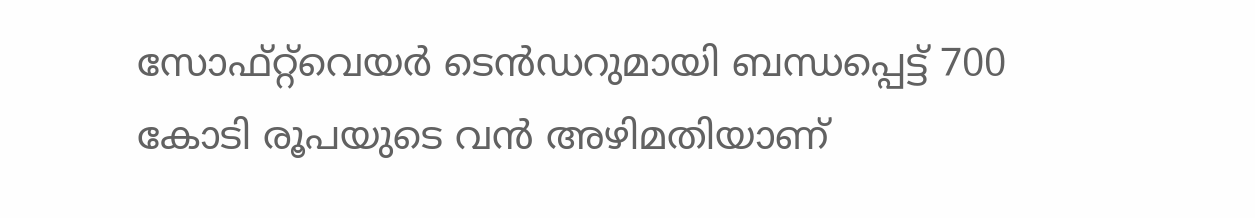സോഫ്റ്റ്‌വെയർ ടെൻഡറുമായി ബന്ധപ്പെട്ട് 700 കോടി രൂപയുടെ വൻ അഴിമതിയാണ്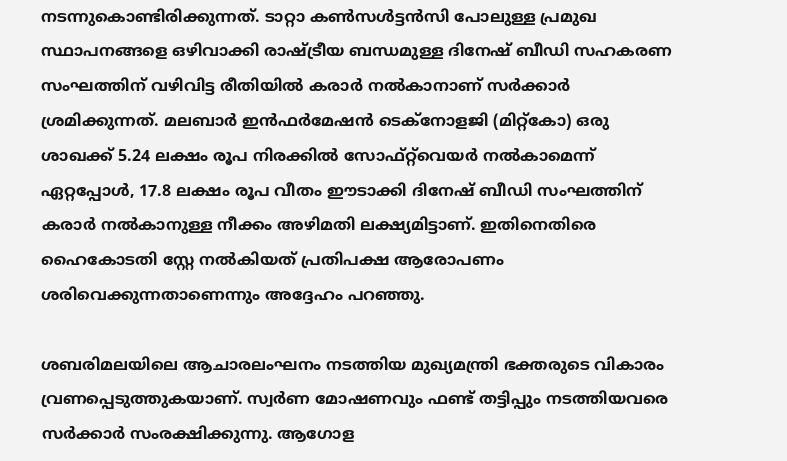നടന്നുകൊണ്ടിരിക്കുന്നത്. ടാറ്റാ കൺസൾട്ടൻസി പോലുള്ള പ്രമുഖ സ്ഥാപനങ്ങളെ ഒഴിവാക്കി രാഷ്ട്രീയ ബന്ധമുള്ള ദിനേഷ് ബീഡി സഹകരണ സംഘത്തിന് വഴിവിട്ട രീതിയിൽ കരാർ നൽകാനാണ് സർക്കാർ ശ്രമിക്കുന്നത്. മലബാർ ഇൻഫർമേഷൻ ടെക്നോളജി (മിറ്റ്‌കോ) ഒരു ശാഖക്ക് 5.24 ലക്ഷം രൂപ നിരക്കിൽ സോഫ്റ്റ്‌വെയർ നൽകാമെന്ന് ഏറ്റപ്പോൾ, 17.8 ലക്ഷം രൂപ വീതം ഈടാക്കി ദിനേഷ് ബീഡി സംഘത്തിന് കരാർ നൽകാനുള്ള നീക്കം അഴിമതി ലക്ഷ്യമിട്ടാണ്. ഇതിനെതിരെ ഹൈകോടതി സ്റ്റേ നൽകിയത് പ്രതിപക്ഷ ആരോപണം ശരിവെക്കുന്നതാണെന്നും അദ്ദേഹം പറഞ്ഞു.

ശബരിമലയിലെ ആചാരലംഘനം നടത്തിയ മുഖ്യമന്ത്രി ഭക്തരുടെ വികാരം വ്രണപ്പെടുത്തുകയാണ്. സ്വർണ മോഷണവും ഫണ്ട് തട്ടിപ്പും നടത്തിയവരെ സർക്കാർ സംരക്ഷിക്കുന്നു. ആഗോള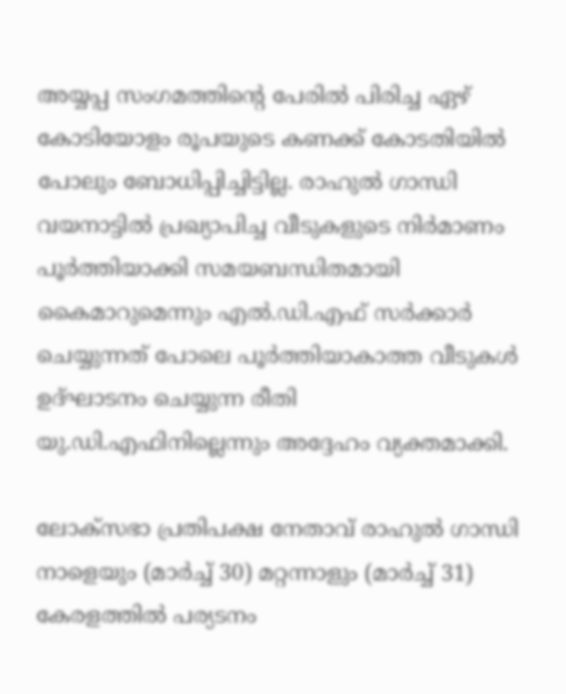അയ്യപ്പ സംഗമത്തിന്റെ പേരിൽ പിരിച്ച ഏഴ് കോടിയോളം രൂപയുടെ കണക്ക് കോടതിയിൽ പോലും ബോധിപ്പിച്ചിട്ടില്ല. രാഹുൽ ഗാന്ധി വയനാട്ടിൽ പ്രഖ്യാപിച്ച വീടുകളുടെ നിർമാണം പൂർത്തിയാക്കി സമയബന്ധിതമായി കൈമാറുമെന്നും എൽ.ഡി.എഫ് സർക്കാർ ചെയ്യുന്നത് പോലെ പൂർത്തിയാകാത്ത വീടുകൾ ഉദ്ഘാടനം ചെയ്യുന്ന രീതി യു.ഡി.എഫിനില്ലെന്നും അദ്ദേഹം വ്യക്തമാക്കി.

ലോക്സഭാ പ്രതിപക്ഷ നേതാവ് രാഹുൽ ഗാന്ധി നാളെയും (മാർച്ച് 30) മറ്റന്നാളും (മാർച്ച് 31) കേരളത്തിൽ പര്യടനം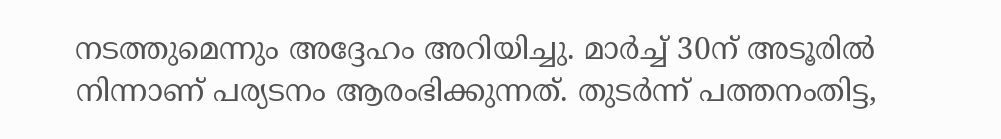നടത്തുമെന്നും അദ്ദേഹം അറിയിച്ചു. മാർച്ച് 30ന് അടൂരിൽ നിന്നാണ് പര്യടനം ആരംഭിക്കുന്നത്. തുടർന്ന് പത്തനംതിട്ട,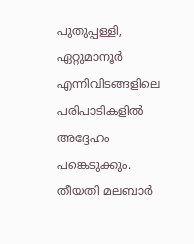പുതുപ്പള്ളി, ഏറ്റുമാനൂർ എന്നിവിടങ്ങളിലെ പരിപാടികളിൽ അദ്ദേഹം പങ്കെടുക്കും. തീയതി മലബാർ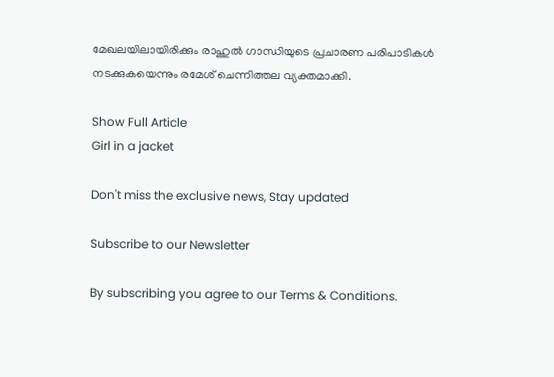മേഖലയിലായിരിക്കും രാഹുൽ ഗാന്ധിയുടെ പ്രചാരണ പരിപാടികൾ നടക്കുകയെന്നും രമേശ് ചെന്നിത്തല വ്യക്തമാക്കി.

Show Full Article
Girl in a jacket

Don't miss the exclusive news, Stay updated

Subscribe to our Newsletter

By subscribing you agree to our Terms & Conditions.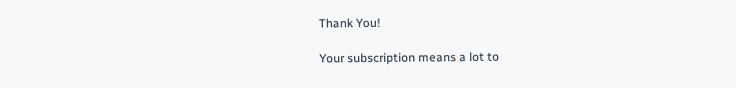Thank You!

Your subscription means a lot to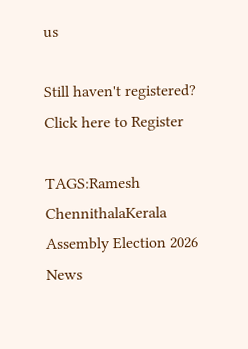us

Still haven't registered? Click here to Register

TAGS:Ramesh ChennithalaKerala Assembly Election 2026
News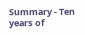Summary - Ten years of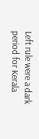Left rule were a dark period for Kerala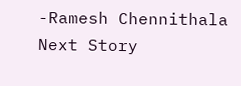-Ramesh Chennithala
Next Story